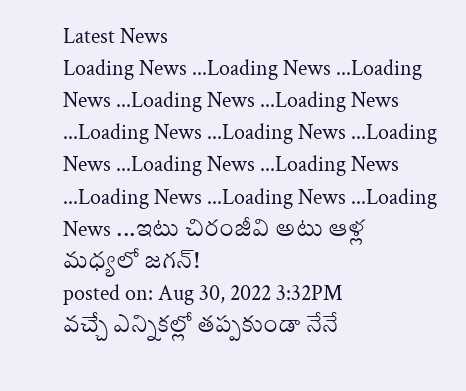Latest News
Loading News ...Loading News ...Loading News ...Loading News ...Loading News ...Loading News ...Loading News ...Loading News ...Loading News ...Loading News ...Loading News ...Loading News ...Loading News ...ఇటు చిరంజీవి అటు ఆళ్ల మధ్యలో జగన్!
posted on: Aug 30, 2022 3:32PM
వచ్చే ఎన్నికల్లో తప్పకుండా నేనే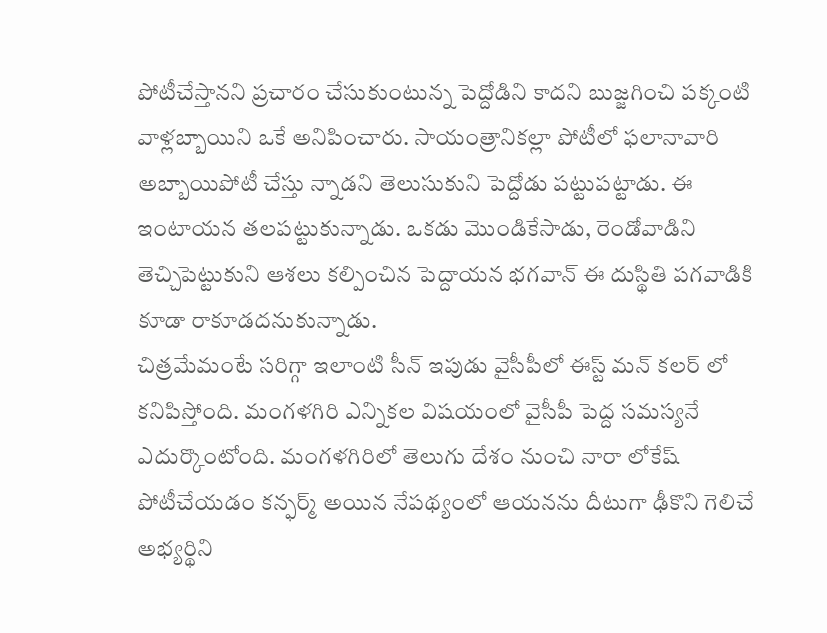పోటీచేస్తానని ప్రచారం చేసుకుంటున్న పెద్దోడిని కాదని బుజ్జగించి పక్కంటి వాళ్లబ్బాయిని ఒకే అనిపించారు. సాయంత్రానికల్లా పోటీలో ఫలానావారి అబ్బాయిపోటీ చేస్తు న్నాడని తెలుసుకుని పెద్దోడు పట్టుపట్టాడు. ఈ ఇంటాయన తలపట్టుకున్నాడు. ఒకడు మొండికేసాడు, రెండోవాడిని తెచ్చిపెట్టుకుని ఆశలు కల్పించిన పెద్దాయన భగవాన్ ఈ దుస్థితి పగవాడికి కూడా రాకూడదనుకున్నాడు.
చిత్రమేమంటే సరిగ్గా ఇలాంటి సీన్ ఇపుడు వైసీపీలో ఈస్ట్ మన్ కలర్ లో కనిపిస్తోంది. మంగళగిరి ఎన్నికల విషయంలో వైసీపీ పెద్ద సమస్యనే ఎదుర్కొంటోంది. మంగళగిరిలో తెలుగు దేశం నుంచి నారా లోకేష్ పోటీచేయడం కన్ఫర్మ్ అయిన నేపథ్యంలో ఆయనను దీటుగా ఢీకొని గెలిచే అభ్యర్థిని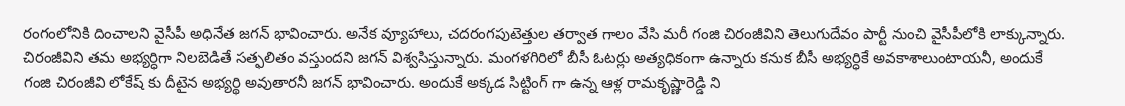రంగంలోనికి దించాలని వైసీపీ అధినేత జగన్ భావించారు. అనేక వ్యూహాలు, చదరంగపుటెత్తుల తర్వాత గాలం వేసి మరీ గంజి చిరంజీవిని తెలుగుదేవం పార్టీ నుంచి వైసీపీలోకి లాక్కున్నారు. చిరంజీవిని తమ అభ్యర్ధిగా నిలబెడితే సత్ఫలితం వస్తుందని జగన్ విశ్వసిస్తున్నారు. మంగళగిరిలో బీసీ ఓటర్లు అత్యధికంగా ఉన్నారు కనుక బీసీ అభ్యర్ధికే అవకాశాలుంటాయనీ, అందుకే గంజి చిరంజీవి లోకేష్ కు దీటైన అభ్యర్థి అవుతారనీ జగన్ భావించారు. అందుకే అక్కడ సిట్టింగ్ గా ఉన్న ఆళ్ల రామకృష్ణారెడ్డి ని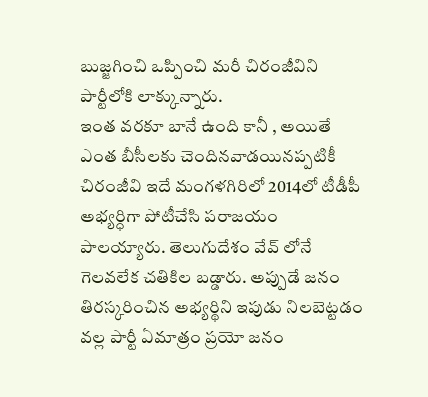బుజ్జగించి ఒప్పించి మరీ చిరంజీవిని పార్టీలోకి లాక్కున్నారు.
ఇంత వరకూ బానే ఉంది కానీ , అయితే ఎంత బీసీలకు చెందినవాడయినప్పటికీ చిరంజీవి ఇదే మంగళగిరిలో 2014లో టీడీపీ అభ్యర్ధిగా పోటీచేసి పరాజయం పాలయ్యారు. తెలుగుదేశం వేవ్ లోనే గెలవలేక చతికిల బడ్డారు. అప్పుడే జనం తిరస్కరించిన అభ్యర్థిని ఇపుడు నిలబెట్టడం వల్ల పార్టీ ఏమాత్రం ప్రయో జనం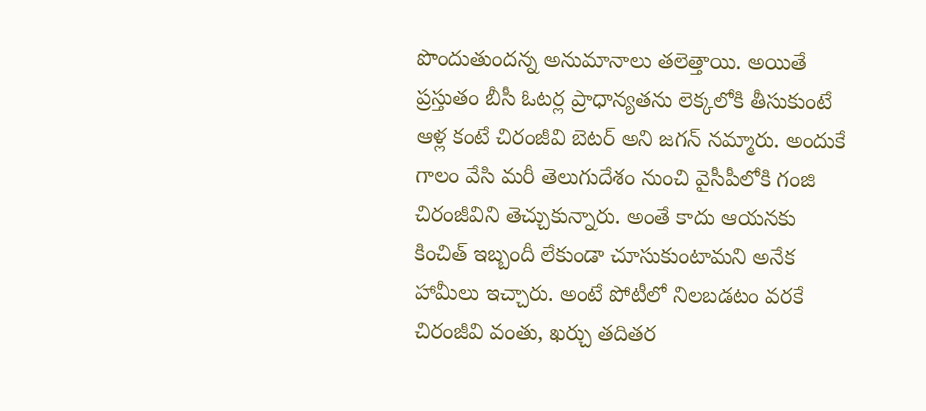పొందుతుందన్న అనుమానాలు తలెత్తాయి. అయితే ప్రస్తుతం బీసీ ఓటర్ల ప్రాధాన్యతను లెక్కలోకి తీసుకుంటే ఆళ్ల కంటే చిరంజీవి బెటర్ అని జగన్ నమ్మారు. అందుకే గాలం వేసి మరీ తెలుగుదేశం నుంచి వైసీపీలోకి గంజి చిరంజీవిని తెచ్చుకున్నారు. అంతే కాదు ఆయనకు కించిత్ ఇబ్బందీ లేకుండా చూసుకుంటామని అనేక హామీలు ఇచ్చారు. అంటే పోటీలో నిలబడటం వరకే చిరంజీవి వంతు, ఖర్చు తదితర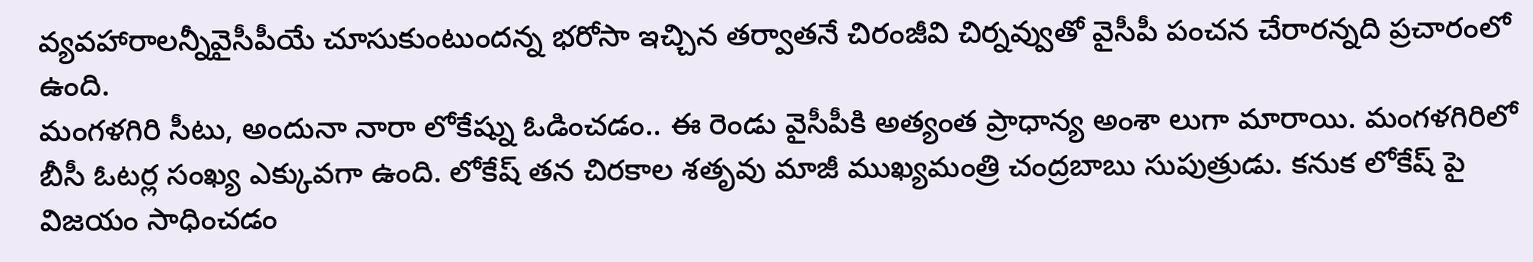వ్యవహారాలన్నీవైసీపీయే చూసుకుంటుందన్న భరోసా ఇచ్చిన తర్వాతనే చిరంజీవి చిర్నవ్వుతో వైసీపీ పంచన చేరారన్నది ప్రచారంలో ఉంది.
మంగళగిరి సీటు, అందునా నారా లోకేష్ను ఓడించడం.. ఈ రెండు వైసీపీకి అత్యంత ప్రాధాన్య అంశా లుగా మారాయి. మంగళగిరిలో బీసీ ఓటర్ల సంఖ్య ఎక్కువగా ఉంది. లోకేష్ తన చిరకాల శతృవు మాజీ ముఖ్యమంత్రి చంద్రబాబు సుపుత్రుడు. కనుక లోకేష్ పై విజయం సాధించడం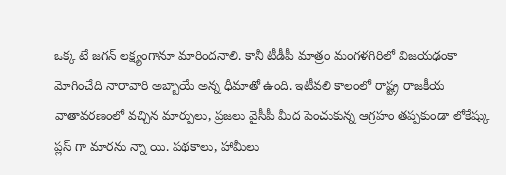ఒక్క టే జగన్ లక్ష్యంగానూ మారిందనాలి. కానీ టీడీపీ మాత్రం మంగళగిరిలో విజయఢంకా మోగించేది నారావారి అబ్బాయే అన్న ధీమాతో ఉంది. ఇటీవలి కాలంలో రాష్ట్ర రాజకీయ వాతావరణంలో వచ్చిన మార్పులు, ప్రజలు వైసీపీ మీద పెంచుకున్న ఆగ్రహం తప్పకుండా లోకేష్కు ప్లస్ గా మారను న్నా యి. పథకాలు, హామీలు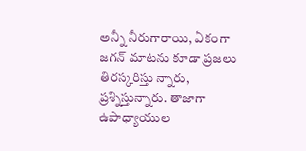అన్నీ నీరుగారాయి, ఏకంగా జగన్ మాటను కూడా ప్రజలు తిరస్కరిస్తు న్నారు, ప్రశ్నిస్తున్నారు. తాజాగా ఉపాధ్యాయుల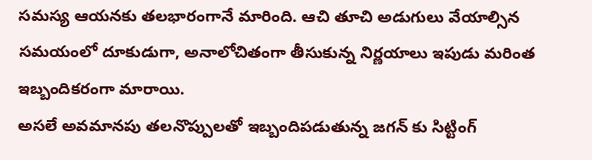సమస్య ఆయనకు తలభారంగానే మారింది. ఆచి తూచి అడుగులు వేయాల్సిన సమయంలో దూకుడుగా, అనాలోచితంగా తీసుకున్న నిర్ణయాలు ఇపుడు మరింత ఇబ్బందికరంగా మారాయి.
అసలే అవమానపు తలనొప్పులతో ఇబ్బందిపడుతున్న జగన్ కు సిట్టింగ్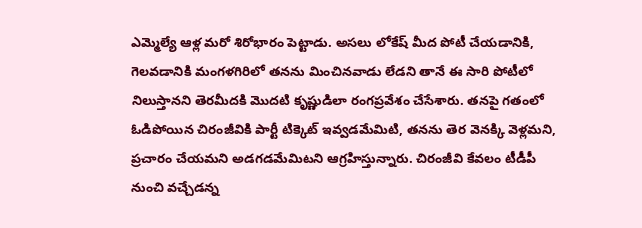ఎమ్మెల్యే ఆళ్ల మరో శిరోభారం పెట్టాడు. అసలు లోకేష్ మీద పోటీ చేయడానికి, గెలవడానికి మంగళగిరిలో తనను మించినవాడు లేడని తానే ఈ సారి పోటీలో నిలుస్తానని తెరమీదకి మొదటి కృష్ణుడిలా రంగప్రవేశం చేసేశారు. తనపై గతంలో ఓడిపోయిన చిరంజీవికి పార్టీ టిక్కెట్ ఇవ్వడమేమిటి, తనను తెర వెనక్కి వెళ్లమని, ప్రచారం చేయమని అడగడమేమిటని ఆగ్రహిస్తున్నారు. చిరంజీవి కేవలం టీడీపీ నుంచి వచ్చేడన్న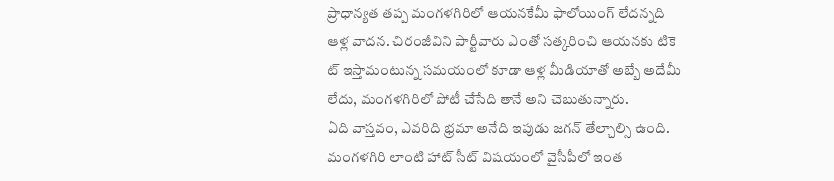ప్రాధాన్యత తప్ప మంగళగిరిలో ఆయనకేమీ ఫాలోయింగ్ లేదన్నది ఆళ్ల వాదన. చిరంజీవిని పార్టీవారు ఎంతో సత్కరించి ఆయనకు టికె ట్ ఇస్తామంటున్న సమయంలో కూడా ఆళ్ల మీడియాతో అబ్బే అదేమీ లేదు, మంగళగిరిలో పోటీ చేసేది తానే అని చెబుతున్నారు.
ఏది వాస్తవం, ఎవరిది భ్రమా అనేది ఇపుడు జగన్ తేల్చాల్సి ఉంది. మంగళగిరి లాంటి హాట్ సీట్ విషయంలో వైసీపీలో ఇంత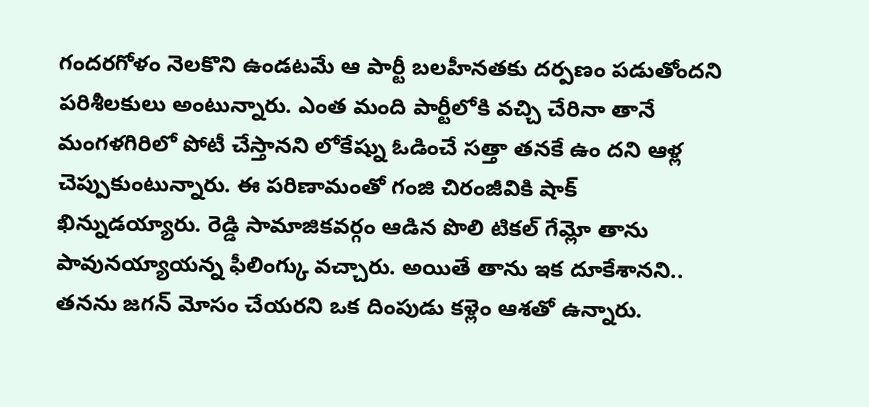గందరగోళం నెలకొని ఉండటమే ఆ పార్టీ బలహీనతకు దర్పణం పడుతోందని పరిశీలకులు అంటున్నారు. ఎంత మంది పార్టీలోకి వచ్చి చేరినా తానే మంగళగిరిలో పోటీ చేస్తానని లోకేష్ను ఓడించే సత్తా తనకే ఉం దని ఆళ్ల చెప్పుకుంటున్నారు. ఈ పరిణామంతో గంజి చిరంజీవికి షాక్ ఖిన్నుడయ్యారు. రెడ్డి సామాజికవర్గం ఆడిన పొలి టికల్ గేమ్లో తాను పావునయ్యాయన్న ఫీలింగ్కు వచ్చారు. అయితే తాను ఇక దూకేశానని.. తనను జగన్ మోసం చేయరని ఒక దింపుడు కళ్లెం ఆశతో ఉన్నారు.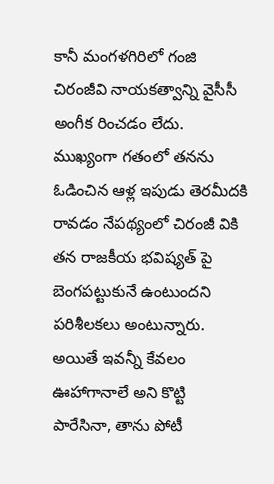కానీ మంగళగిరిలో గంజి చిరంజీవి నాయకత్వాన్ని వైసీసీ అంగీక రించడం లేదు. ముఖ్యంగా గతంలో తనను ఓడించిన ఆళ్ల ఇపుడు తెరమీదకి రావడం నేపథ్యంలో చిరంజీ వికి తన రాజకీయ భవిష్యత్ పై బెంగపట్టుకునే ఉంటుందని పరిశీలకలు అంటున్నారు.
అయితే ఇవన్నీ కేవలం ఊహాగానాలే అని కొట్టి పారేసినా, తాను పోటీ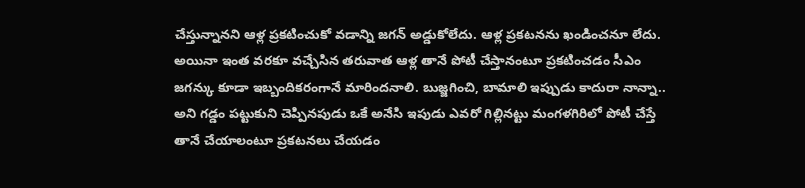చేస్తున్నానని ఆళ్ల ప్రకటించుకో వడాన్ని జగన్ అడ్డుకోలేదు. ఆళ్ల ప్రకటనను ఖండించనూ లేదు. అయినా ఇంత వరకూ వచ్చేసిన తరువాత ఆళ్ల తానే పోటీ చేస్తానంటూ ప్రకటించడం సీఎం జగన్కు కూడా ఇబ్బందికరంగానే మారిందనాలి. బుజ్జగించి, బామాలి ఇప్పుడు కాదురా నాన్నా.. అని గడ్డం పట్టుకుని చెప్పినపుడు ఒకే అనేసి ఇపుడు ఎవరో గిల్లినట్టు మంగళగిరిలో పోటీ చేస్తే తానే చేయాలంటూ ప్రకటనలు చేయడం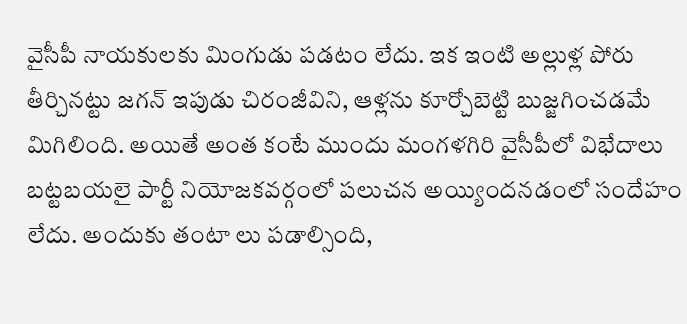వైసీపీ నాయకులకు మింగుడు పడటం లేదు. ఇక ఇంటి అల్లుళ్ల పోరు తీర్చినట్టు జగన్ ఇపుడు చిరంజీవిని, ఆళ్లను కూర్చోబెట్టి బుజ్జగించడమే మిగిలింది. అయితే అంత కంటే ముందు మంగళగిరి వైసీపీలో విభేదాలు బట్టబయలై పార్టీ నియోజకవర్గంలో పలుచన అయ్యిందనడంలో సందేహం లేదు. అందుకు తంటా లు పడాల్సింది,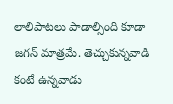లాలిపాటలు పాడాల్సింది కూడా జగన్ మాత్రమే. తెచ్చుకున్నవాడి కంటే ఉన్నవాడు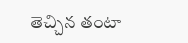తెచ్చిన తంటా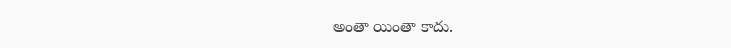అంతా యింతా కాదు.